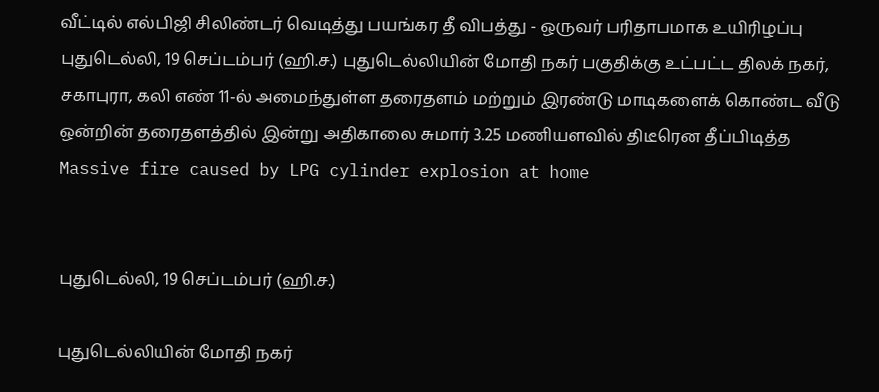வீட்டில் எல்பிஜி சிலிண்டர் வெடித்து பயங்கர தீ விபத்து - ஒருவர் பரிதாபமாக உயிரிழப்பு
புதுடெல்லி, 19 செப்டம்பர் (ஹி.ச.) புதுடெல்லியின் மோதி நகர் பகுதிக்கு உட்பட்ட திலக் நகர், சகாபுரா, கலி எண் 11-ல் அமைந்துள்ள தரைதளம் மற்றும் இரண்டு மாடிகளைக் கொண்ட வீடு ஒன்றின் தரைதளத்தில் இன்று அதிகாலை சுமார் 3.25 மணியளவில் திடீரென தீப்பிடித்த
Massive fire caused by LPG cylinder explosion at home


புதுடெல்லி, 19 செப்டம்பர் (ஹி.ச.)

புதுடெல்லியின் மோதி நகர்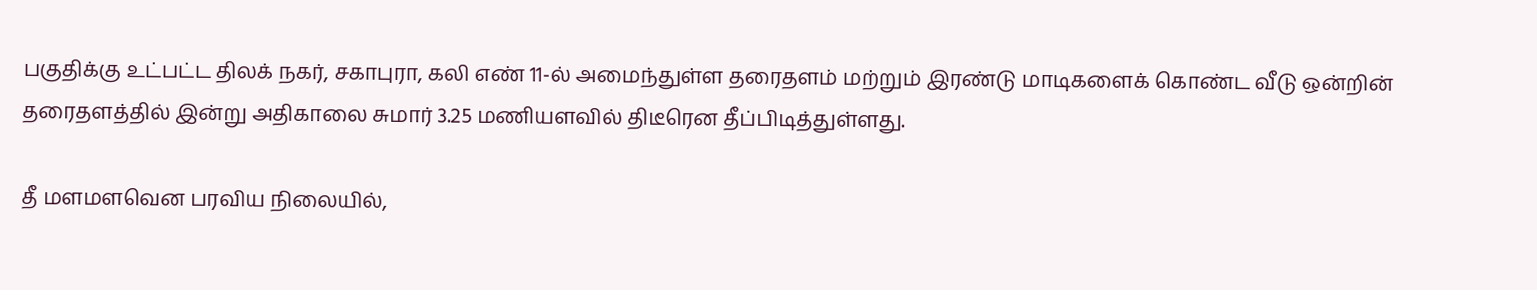பகுதிக்கு உட்பட்ட திலக் நகர், சகாபுரா, கலி எண் 11-ல் அமைந்துள்ள தரைதளம் மற்றும் இரண்டு மாடிகளைக் கொண்ட வீடு ஒன்றின் தரைதளத்தில் இன்று அதிகாலை சுமார் 3.25 மணியளவில் திடீரென தீப்பிடித்துள்ளது.

தீ மளமளவென பரவிய நிலையில்,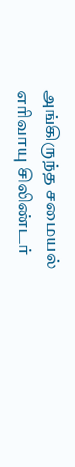அங்கிருந்த சமையல் எரிவாயு சிலிண்டர்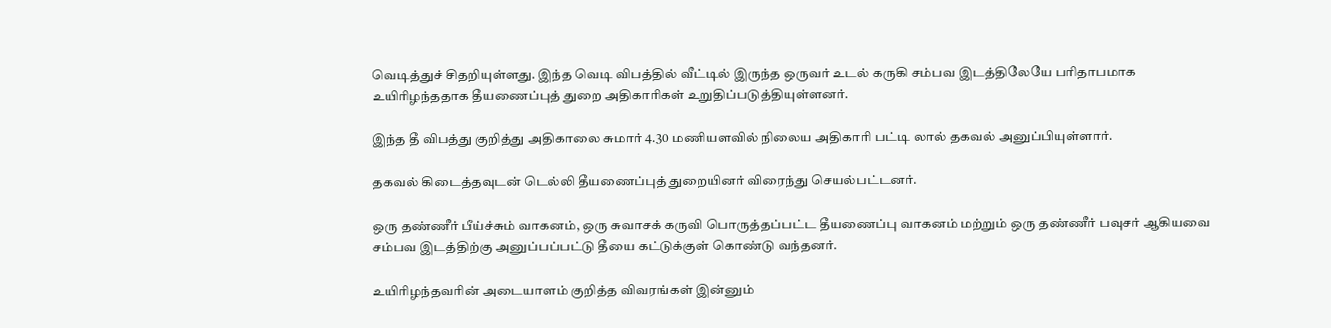வெடித்துச் சிதறியுள்ளது. இந்த வெடி விபத்தில் வீட்டில் இருந்த ஒருவர் உடல் கருகி சம்பவ இடத்திலேயே பரிதாபமாக உயிரிழந்ததாக தீயணைப்புத் துறை அதிகாரிகள் உறுதிப்படுத்தியுள்ளனர்.

இந்த தீ விபத்து குறித்து அதிகாலை சுமார் 4.30 மணியளவில் நிலைய அதிகாரி பட்டி லால் தகவல் அனுப்பியுள்ளார்.

தகவல் கிடைத்தவுடன் டெல்லி தீயணைப்புத் துறையினர் விரைந்து செயல்பட்டனர்.

ஒரு தண்ணீர் பீய்ச்சும் வாகனம், ஒரு சுவாசக் கருவி பொருத்தப்பட்ட தீயணைப்பு வாகனம் மற்றும் ஒரு தண்ணீர் பவுசர் ஆகியவை சம்பவ இடத்திற்கு அனுப்பப்பட்டு தீயை கட்டுக்குள் கொண்டு வந்தனர்.

உயிரிழந்தவரின் அடையாளம் குறித்த விவரங்கள் இன்னும்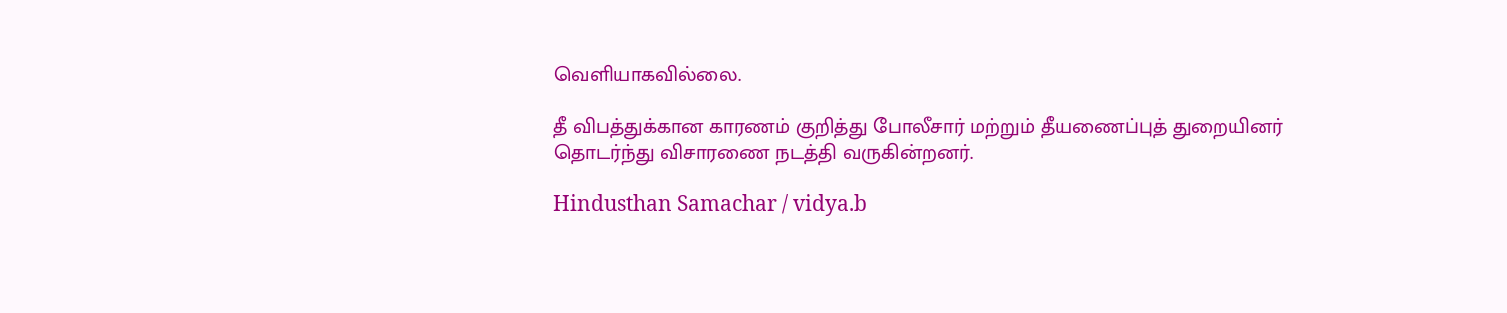வெளியாகவில்லை.

தீ விபத்துக்கான காரணம் குறித்து போலீசார் மற்றும் தீயணைப்புத் துறையினர் தொடர்ந்து விசாரணை நடத்தி வருகின்றனர்.

Hindusthan Samachar / vidya.b